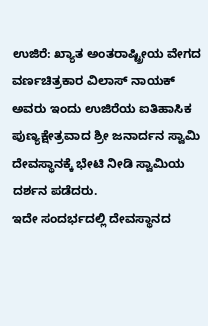ಉಜಿರೆ: ಖ್ಯಾತ ಅಂತರಾಷ್ಟ್ರೀಯ ವೇಗದ ವರ್ಣಚಿತ್ರಕಾರ ವಿಲಾಸ್ ನಾಯಕ್ ಅವರು ಇಂದು ಉಜಿರೆಯ ಐತಿಹಾಸಿಕ ಪುಣ್ಯಕ್ಷೇತ್ರವಾದ ಶ್ರೀ ಜನಾರ್ದನ ಸ್ವಾಮಿ ದೇವಸ್ಥಾನಕ್ಕೆ ಭೇಟಿ ನೀಡಿ ಸ್ವಾಮಿಯ ದರ್ಶನ ಪಡೆದರು.
ಇದೇ ಸಂದರ್ಭದಲ್ಲಿ ದೇವಸ್ಥಾನದ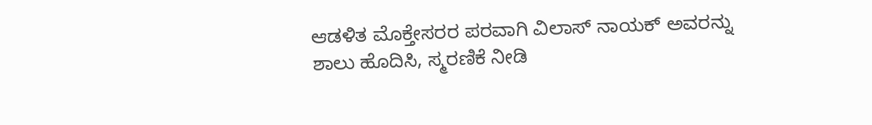ಆಡಳಿತ ಮೊಕ್ತೇಸರರ ಪರವಾಗಿ ವಿಲಾಸ್ ನಾಯಕ್ ಅವರನ್ನು ಶಾಲು ಹೊದಿಸಿ, ಸ್ಮರಣಿಕೆ ನೀಡಿ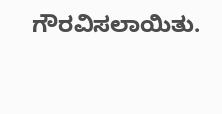ಗೌರವಿಸಲಾಯಿತು.